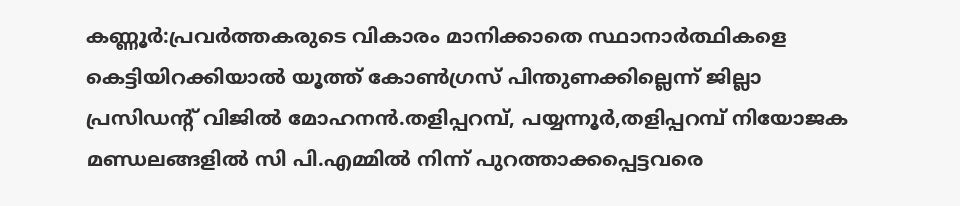കണ്ണൂർ:പ്രവർത്തകരുടെ വികാരം മാനിക്കാതെ സ്ഥാനാർത്ഥികളെ കെട്ടിയിറക്കിയാൽ യൂത്ത് കോൺഗ്രസ് പിന്തുണക്കില്ലെന്ന് ജില്ലാ പ്രസിഡന്റ് വിജിൽ മോഹനൻ.തളിപ്പറമ്പ്, പയ്യന്നൂർ,തളിപ്പറമ്പ് നിയോജക മണ്ഡലങ്ങളിൽ സി പി.എമ്മിൽ നിന്ന് പുറത്താക്കപ്പെട്ടവരെ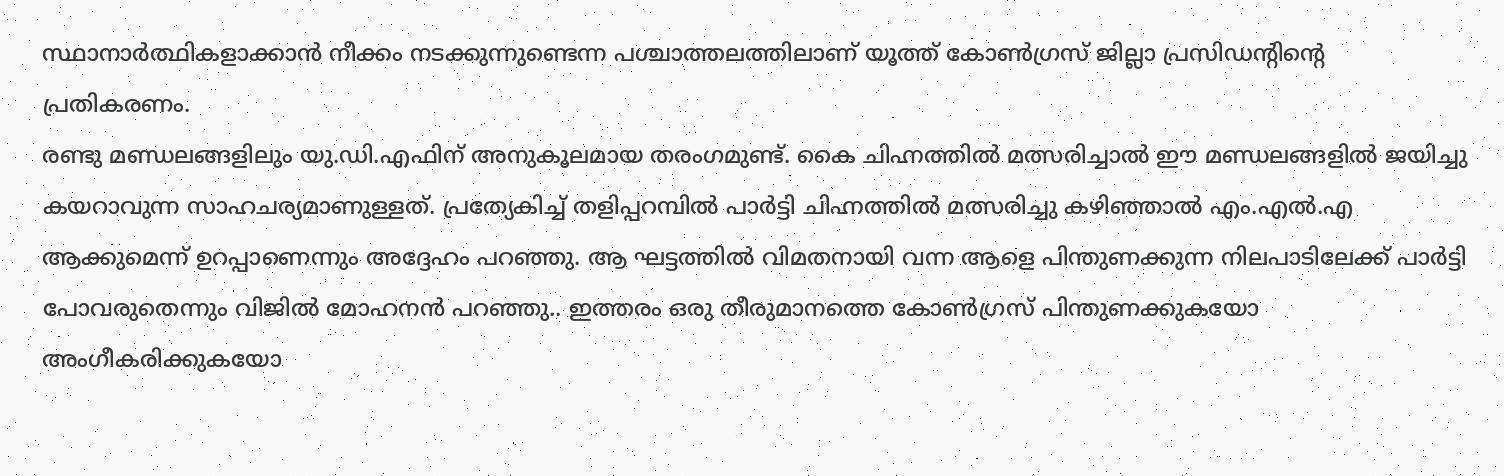സ്ഥാനാർത്ഥികളാക്കാൻ നീക്കം നടക്കുന്നുണ്ടെന്ന പശ്ചാത്തലത്തിലാണ് യൂത്ത് കോൺഗ്രസ് ജില്ലാ പ്രസിഡന്റിന്റെ പ്രതികരണം.
രണ്ടു മണ്ഡലങ്ങളിലും യു.ഡി.എഫിന് അനുകൂലമായ തരംഗമുണ്ട്. കൈ ചിഹ്നത്തിൽ മത്സരിച്ചാൽ ഈ മണ്ഡലങ്ങളിൽ ജയിച്ചു കയറാവുന്ന സാഹചര്യമാണുള്ളത്. പ്രത്യേകിച്ച് തളിപ്പറമ്പിൽ പാർട്ടി ചിഹ്നത്തിൽ മത്സരിച്ചു കഴിഞ്ഞാൽ എം.എൽ.എ ആക്കുമെന്ന് ഉറപ്പാണെന്നും അദ്ദേഹം പറഞ്ഞു. ആ ഘട്ടത്തിൽ വിമതനായി വന്ന ആളെ പിന്തുണക്കുന്ന നിലപാടിലേക്ക് പാർട്ടി പോവരുതെന്നും വിജിൽ മോഹനൻ പറഞ്ഞു.. ഇത്തരം ഒരു തീരുമാനത്തെ കോൺഗ്രസ് പിന്തുണക്കുകയോ അംഗീകരിക്കുകയോ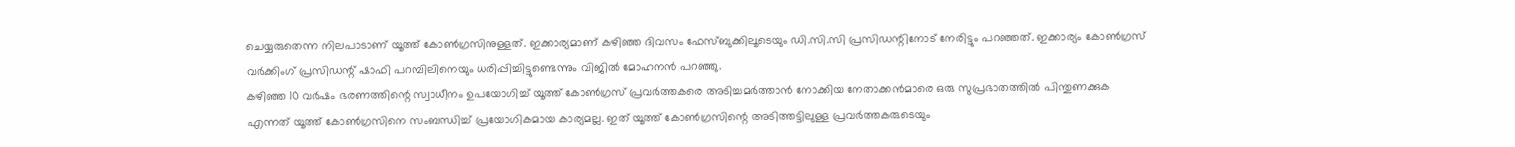ചെയ്യരുതെന്ന നിലപാടാണ് യൂത്ത് കോൺഗ്രസിനുള്ളത്. ഇക്കാര്യമാണ് കഴിഞ്ഞ ദിവസം ഫേസ്ബുക്കിലൂടെയും ഡി.സി.സി പ്രസിഡന്റിനോട് നേരിട്ടും പറഞ്ഞത്. ഇക്കാര്യം കോൺഗ്രസ് വർക്കിംഗ് പ്രസിഡന്റ് ഷാഫി പറമ്പിലിനെയും ധരിപ്പിച്ചിട്ടുണ്ടെന്നും വിജിൽ മോഹനൻ പറഞ്ഞു.
കഴിഞ്ഞ 10 വർഷം ഭരണത്തിന്റെ സ്വാധീനം ഉപയോഗിച്ച് യൂത്ത് കോൺഗ്രസ് പ്രവർത്തകരെ അടിച്ചമർത്താൻ നോക്കിയ നേതാക്കൻമാരെ ഒരു സുപ്രഭാതത്തിൽ പിന്തുണക്കുക എന്നത് യൂത്ത് കോൺഗ്രസിനെ സംബന്ധിച്ച് പ്രയോഗികമായ കാര്യമല്ല. ഇത് യൂത്ത് കോൺഗ്രസിന്റെ അടിത്തട്ടിലുള്ള പ്രവർത്തകരുടെയും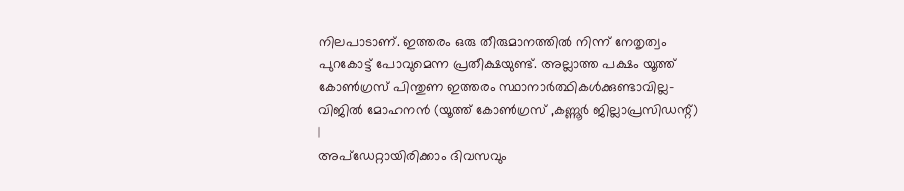നിലപാടാണ്. ഇത്തരം ഒരു തീരുമാനത്തിൽ നിന്ന് നേതൃത്വം പുറകോട്ട് പോവുമെന്ന പ്രതീക്ഷയുണ്ട്. അല്ലാത്ത പക്ഷം യൂത്ത് കോൺഗ്രസ് പിന്തുണ ഇത്തരം സ്ഥാനാർത്ഥികൾക്കുണ്ടാവില്ല- വിജിൽ മോഹനൻ (യൂത്ത് കോൺഗ്രസ് ,കണ്ണൂർ ജില്ലാപ്രസിഡന്റ്)
|
അപ്ഡേറ്റായിരിക്കാം ദിവസവും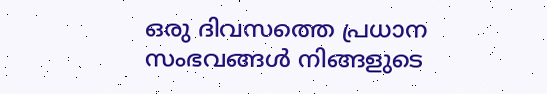ഒരു ദിവസത്തെ പ്രധാന സംഭവങ്ങൾ നിങ്ങളുടെ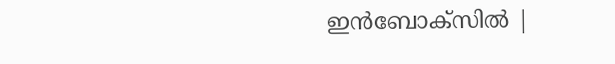ഇൻബോക്സിൽ |